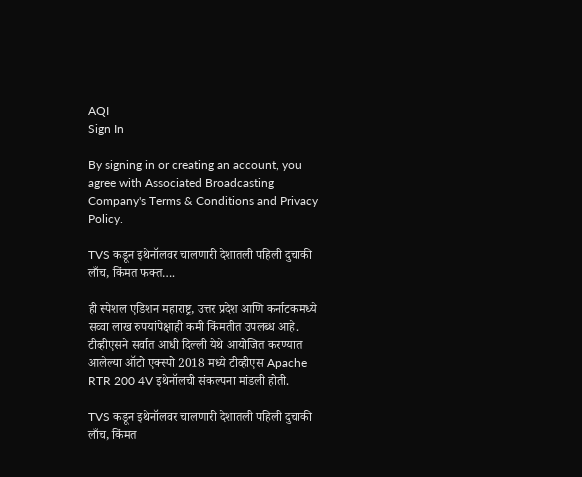AQI
Sign In

By signing in or creating an account, you agree with Associated Broadcasting Company's Terms & Conditions and Privacy Policy.

TVS कडून इथेनॉलवर चालणारी देशातली पहिली दुचाकी लाँच, किंमत फक्त….

ही स्पेशल एडिशन महाराष्ट्र, उत्तर प्रदेश आणि कर्नाटकमध्ये सव्वा लाख रुपयांपेक्षाही कमी किंमतीत उपलब्ध आहे. टीव्हीएसने सर्वात आधी दिल्ली येथे आयोजित करण्यात आलेल्या ऑटो एक्स्पो 2018 मध्ये टीव्हीएस Apache RTR 200 4V इथेनॉलची संकल्पना मांडली होती.

TVS कडून इथेनॉलवर चालणारी देशातली पहिली दुचाकी लाँच, किंमत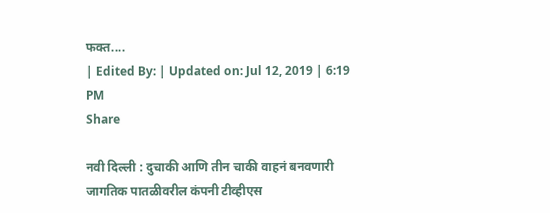फक्त....
| Edited By: | Updated on: Jul 12, 2019 | 6:19 PM
Share

नवी दिल्ली : दुचाकी आणि तीन चाकी वाहनं बनवणारी जागतिक पातळीवरील कंपनी टीव्हीएस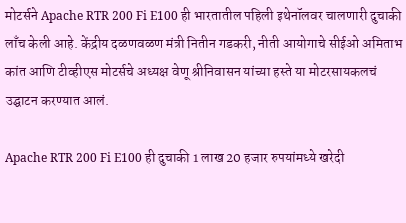मोटर्सने Apache RTR 200 Fi E100 ही भारतातील पहिली इथेनॉलवर चालणारी दुचाकी लाँच केली आहे. केंद्रीय दळणवळण मंत्री नितीन गडकरी, नीती आयोगाचे सीईओ अमिताभ कांत आणि टीव्हीएस मोटर्सचे अध्यक्ष वेणू श्रीनिवासन यांच्या हस्ते या मोटरसायकलचं उद्घाटन करण्यात आलं.

Apache RTR 200 Fi E100 ही दुचाकी 1 लाख 20 हजार रुपयांमध्ये खरेदी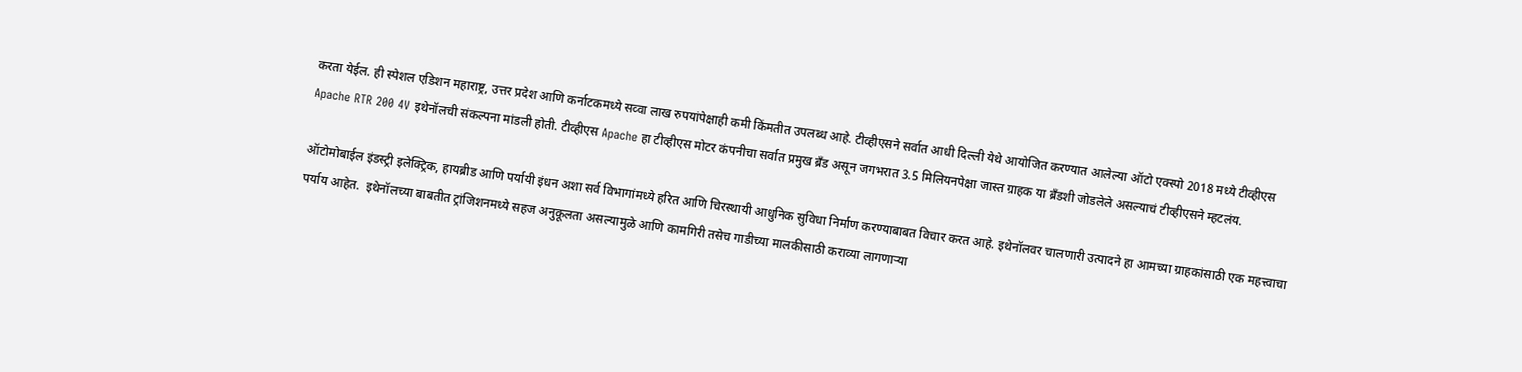करता येईल. ही स्पेशल एडिशन महाराष्ट्र, उत्तर प्रदेश आणि कर्नाटकमध्ये सव्वा लाख रुपयांपेक्षाही कमी किंमतीत उपलब्ध आहे. टीव्हीएसने सर्वात आधी दिल्ली येथे आयोजित करण्यात आलेल्या ऑटो एक्स्पो 2018 मध्ये टीव्हीएस Apache RTR 200 4V इथेनॉलची संकल्पना मांडली होती. टीव्हीएस Apache हा टीव्हीएस मोटर कंपनीचा सर्वात प्रमुख ब्रँड असून जगभरात 3.5 मिलियनपेक्षा जास्त ग्राहक या ब्रँडशी जोडलेले असल्याचं टीव्हीएसने म्हटलंय.

ऑटोमोबाईल इंडस्ट्री इलेक्ट्रिक, हायब्रीड आणि पर्यायी इंधन अशा सर्व विभागांमध्ये हरित आणि चिरस्थायी आधुनिक सुविधा निर्माण करण्याबाबत विचार करत आहे. इथेनॉलवर चालणारी उत्पादने हा आमच्या ग्राहकांसाठी एक महत्त्वाचा पर्याय आहेत.  इथेनॉलच्या बाबतीत ट्रांजिशनमध्ये सहज अनुकूलता असल्यामुळे आणि कामगिरी तसेच गाडीच्या मालकीसाठी कराव्या लागणाऱ्या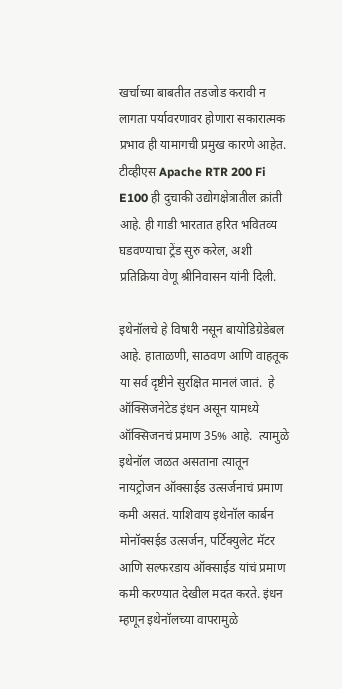खर्चाच्या बाबतीत तडजोड करावी न लागता पर्यावरणावर होणारा सकारात्मक प्रभाव ही यामागची प्रमुख कारणे आहेत. टीव्हीएस Apache RTR 200 Fi E100 ही दुचाकी उद्योगक्षेत्रातील क्रांती आहे. ही गाडी भारतात हरित भवितव्य घडवण्याचा ट्रेंड सुरु करेल, अशी प्रतिक्रिया वेणू श्रीनिवासन यांनी दिली.

इथेनॉलचे हे विषारी नसून बायोडिग्रेडेबल आहे. हाताळणी, साठवण आणि वाहतूक या सर्व दृष्टीने सुरक्षित मानलं जातं.  हे ऑक्सिजनेटेड इंधन असून यामध्ये ऑक्सिजनचं प्रमाण 35% आहे.  त्यामुळे इथेनॉल जळत असताना त्यातून नायट्रोजन ऑक्साईड उत्सर्जनाचं प्रमाण कमी असतं. याशिवाय इथेनॉल कार्बन मोनॉक्सईड उत्सर्जन, पर्टिक्युलेट मॅटर आणि सल्फरडाय ऑक्साईड यांचं प्रमाण कमी करण्यात देखील मदत करते. इंधन म्हणून इथेनॉलच्या वापरामुळे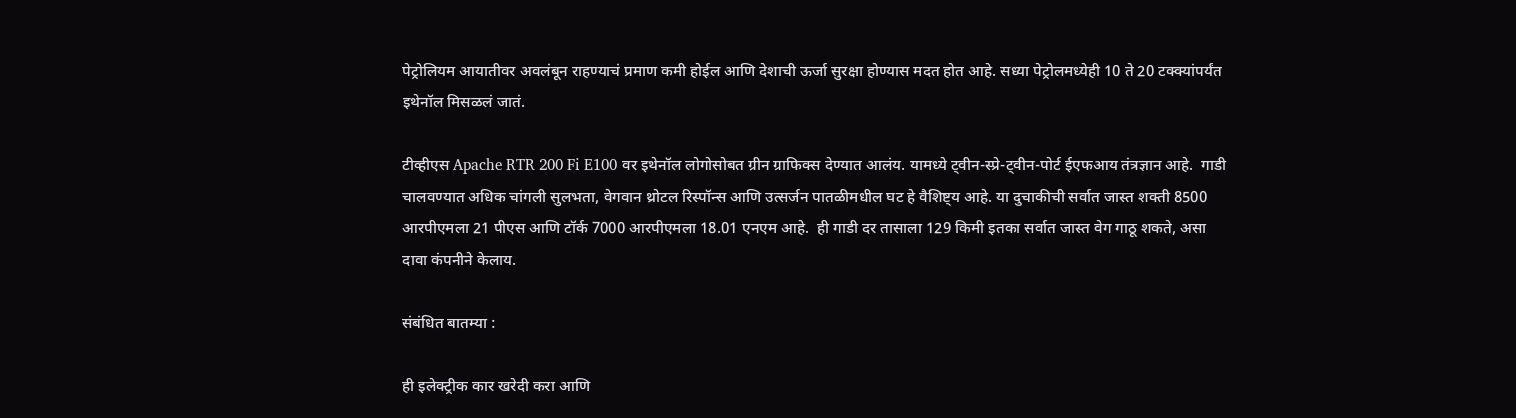पेट्रोलियम आयातीवर अवलंबून राहण्याचं प्रमाण कमी होईल आणि देशाची ऊर्जा सुरक्षा होण्यास मदत होत आहे. सध्या पेट्रोलमध्येही 10 ते 20 टक्क्यांपर्यंत इथेनॉल मिसळलं जातं.

टीव्हीएस Apache RTR 200 Fi E100 वर इथेनॉल लोगोसोबत ग्रीन ग्राफिक्स देण्यात आलंय. यामध्ये ट्वीन-स्प्रे-ट्वीन-पोर्ट ईएफआय तंत्रज्ञान आहे.  गाडी चालवण्यात अधिक चांगली सुलभता, वेगवान थ्रोटल रिस्पॉन्स आणि उत्सर्जन पातळीमधील घट हे वैशिष्ट्य आहे. या दुचाकीची सर्वात जास्त शक्ती 8500 आरपीएमला 21 पीएस आणि टॉर्क 7000 आरपीएमला 18.01 एनएम आहे.  ही गाडी दर तासाला 129 किमी इतका सर्वात जास्त वेग गाठू शकते, असा दावा कंपनीने केलाय.

संबंधित बातम्या :

ही इलेक्ट्रीक कार खरेदी करा आणि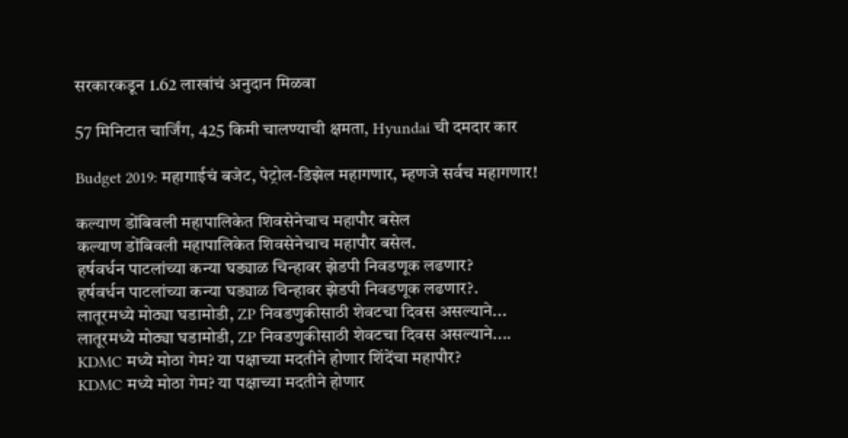सरकारकडून 1.62 लाखांचं अनुदान मिळवा

57 मिनिटात चार्जिंग, 425 किमी चालण्याची क्षमता, Hyundai ची दमदार कार

Budget 2019: महागाईचं बजेट, पेट्रोल-डिझेल महागणार, म्हणजे सर्वच महागणार!

कल्याण डोंबिवली महापालिकेत शिवसेनेचाच महापौर बसेल
कल्याण डोंबिवली महापालिकेत शिवसेनेचाच महापौर बसेल.
हर्षवर्धन पाटलांच्या कन्या घड्याळ चिन्हावर झेडपी निवडणूक लढणार?
हर्षवर्धन पाटलांच्या कन्या घड्याळ चिन्हावर झेडपी निवडणूक लढणार?.
लातूरमध्ये मोठ्या घडामोडी, ZP निवडणुकीसाठी शेवटचा दिवस असल्याने...
लातूरमध्ये मोठ्या घडामोडी, ZP निवडणुकीसाठी शेवटचा दिवस असल्याने....
KDMC मध्ये मोठा गेम? या पक्षाच्या मदतीने होणार शिंदेंचा महापौर?
KDMC मध्ये मोठा गेम? या पक्षाच्या मदतीने होणार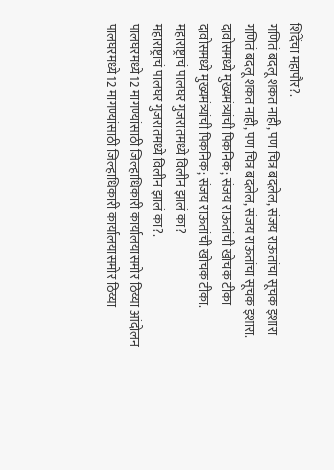शिंदेंचा महापौर?.
गणितं बदलू शकत नाही, पण चित्र बदलेल, संजय राऊतांचा सूचक इशारा
गणितं बदलू शकत नाही, पण चित्र बदलेल, संजय राऊतांचा सूचक इशारा.
दावोसमध्ये मुख्यमंत्र्यांची पिकनिक; संजय राऊतांची खोचक टीका
दावोसमध्ये मुख्यमंत्र्यांची पिकनिक; संजय राऊतांची खोचक टीका.
महाराष्ट्राचं पालघर गुजरातमध्ये विलीन झालं का?
महाराष्ट्राचं पालघर गुजरातमध्ये विलीन झालं का?.
पालघरमध्ये12 मागण्यांसाठी जिल्हाधिकारी कार्यालयासमोर ठिय्या आंदोलन
पालघरमध्ये12 मागण्यांसाठी जिल्हाधिकारी कार्यालयासमोर ठिय्या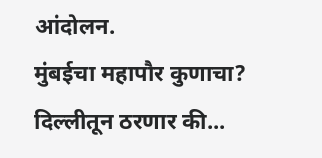आंदोलन.
मुंबईचा महापौर कुणाचा? दिल्लीतून ठरणार की...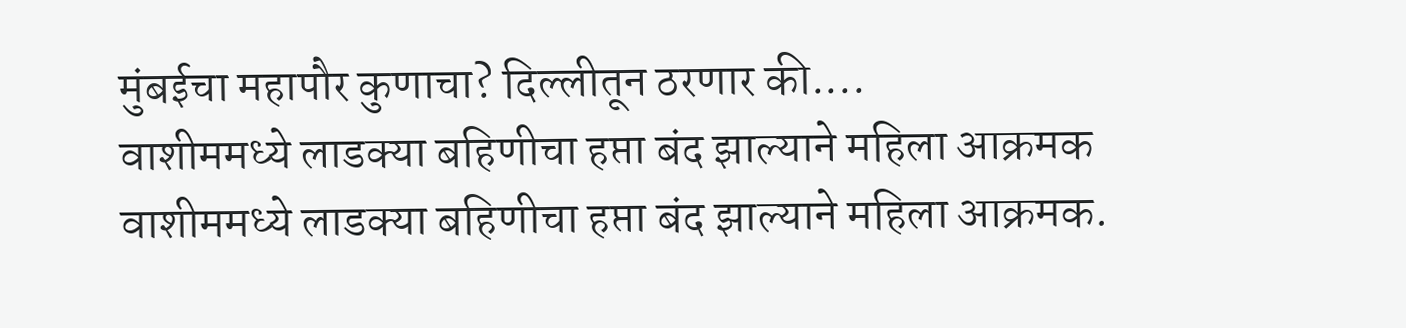मुंबईचा महापौर कुणाचा? दिल्लीतून ठरणार की....
वाशीममध्ये लाडक्या बहिणीचा हप्ता बंद झाल्याने महिला आक्रमक
वाशीममध्ये लाडक्या बहिणीचा हप्ता बंद झाल्याने महिला आक्रमक.